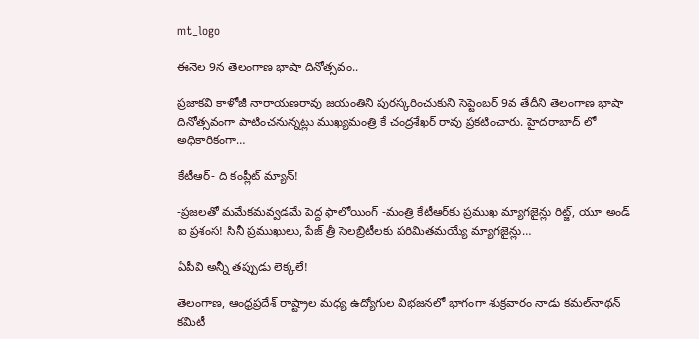mt_logo

ఈనెల 9న తెలంగాణ భాషా దినోత్సవం..

ప్రజాకవి కాళోజీ నారాయణరావు జయంతిని పురస్కరించుకుని సెప్టెంబర్ 9వ తేదీని తెలంగాణ భాషా దినోత్సవంగా పాటించనున్నట్లు ముఖ్యమంత్రి కే చంద్రశేఖర్ రావు ప్రకటించారు. హైదరాబాద్ లో అధికారికంగా…

కేటీఆర్- ది కంప్లీట్ మ్యాన్!

-ప్రజలతో మమేకమవ్వడమే పెద్ద ఫాలోయింగ్ -మంత్రి కేటీఆర్‌కు ప్రముఖ మ్యాగజైన్లు రిట్జ్, యూ అండ్ ఐ ప్రశంస! సినీ ప్రముఖులు, పేజ్ త్రీ సెలబ్రిటీలకు పరిమితమయ్యే మ్యాగజైన్లు…

ఏపీవి అన్నీ తప్పుడు లెక్కలే!

తెలంగాణ, ఆంధ్రప్రదేశ్ రాష్ట్రాల మధ్య ఉద్యోగుల విభజనలో భాగంగా శుక్రవారం నాడు కమల్‌నాథన్ కమిటీ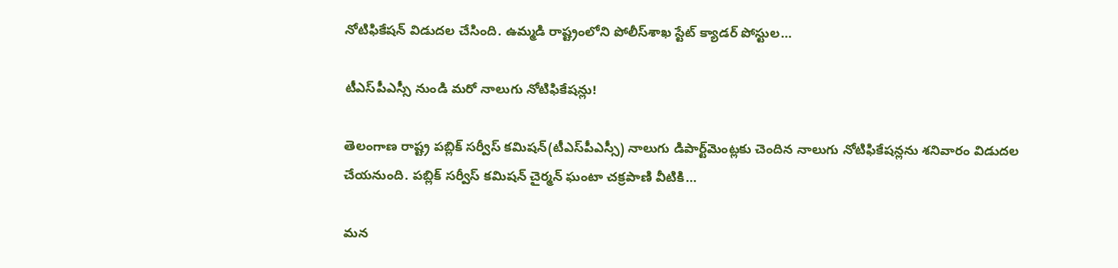నోటిఫికేషన్ విడుదల చేసింది. ఉమ్మడి రాష్ట్రంలోని పోలీస్‌శాఖ స్టేట్ క్యాడర్ పోస్టుల…

టీఎస్‌పీఎస్సీ నుండి మరో నాలుగు నోటిఫికేషన్లు!

తెలంగాణ రాష్ట్ర పబ్లిక్ సర్వీస్ కమిషన్(టీఎస్‌పీఎస్సీ) నాలుగు డిపార్ట్‌మెంట్లకు చెందిన నాలుగు నోటిఫికేషన్లను శనివారం విడుదల చేయనుంది. పబ్లిక్ సర్వీస్ కమిషన్ చైర్మన్ ఘంటా చక్రపాణి వీటికి…

మన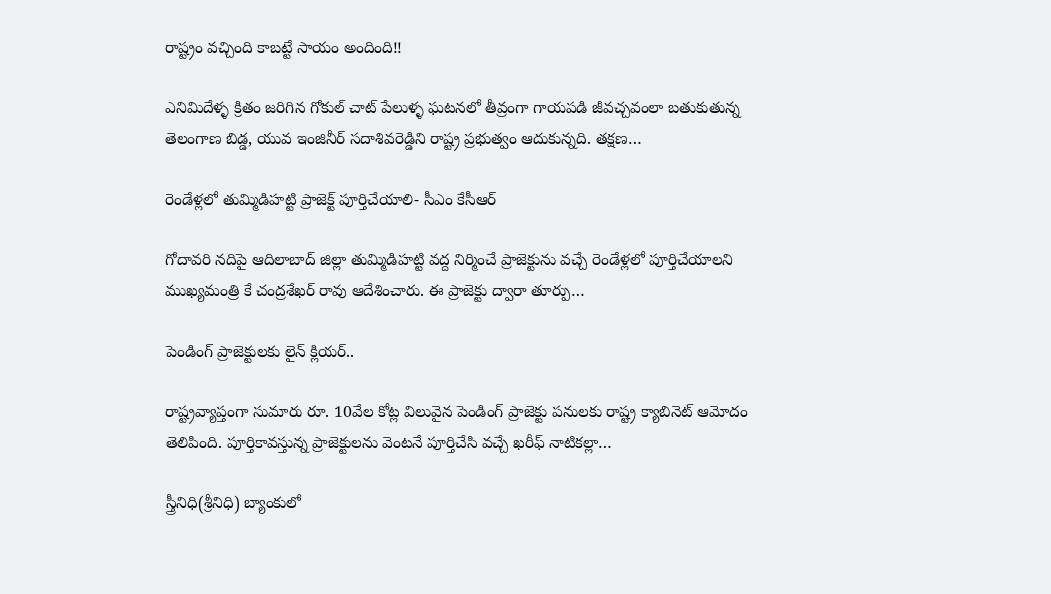రాష్ట్రం వచ్చింది కాబట్టే సాయం అందింది!!

ఎనిమిదేళ్ళ క్రితం జరిగిన గోకుల్ చాట్ పేలుళ్ళ ఘటనలో తీవ్రంగా గాయపడి జీవచ్చవంలా బతుకుతున్న తెలంగాణ బిడ్డ, యువ ఇంజినీర్ సదాశివరెడ్డిని రాష్ట్ర ప్రభుత్వం ఆదుకున్నది. తక్షణ…

రెండేళ్లలో తుమ్మిడిహట్టి ప్రాజెక్ట్ పూర్తిచేయాలి- సీఎం కేసీఆర్

గోదావరి నదిపై ఆదిలాబాద్ జిల్లా తుమ్మిడిహట్టి వద్ద నిర్మించే ప్రాజెక్టును వచ్చే రెండేళ్లలో పూర్తిచేయాలని ముఖ్యమంత్రి కే చంద్రశేఖర్ రావు ఆదేశించారు. ఈ ప్రాజెక్టు ద్వారా తూర్పు…

పెండింగ్ ప్రాజెక్టులకు లైన్ క్లియర్..

రాష్ట్రవ్యాప్తంగా సుమారు రూ. 10వేల కోట్ల విలువైన పెండింగ్ ప్రాజెక్టు పనులకు రాష్ట్ర క్యాబినెట్ ఆమోదం తెలిపింది. పూర్తికావస్తున్న ప్రాజెక్టులను వెంటనే పూర్తిచేసి వచ్చే ఖరీఫ్ నాటికల్లా…

స్త్రీనిధి(శ్రీనిధి) బ్యాంకులో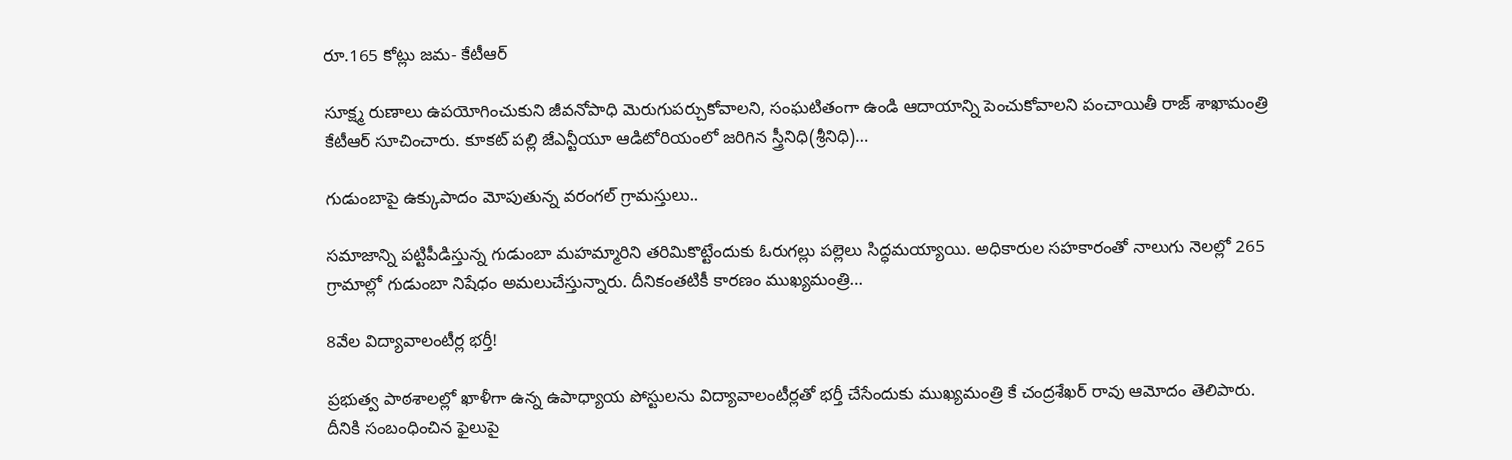రూ.165 కోట్లు జమ- కేటీఆర్

సూక్ష్మ రుణాలు ఉపయోగించుకుని జీవనోపాధి మెరుగుపర్చుకోవాలని, సంఘటితంగా ఉండి ఆదాయాన్ని పెంచుకోవాలని పంచాయితీ రాజ్ శాఖామంత్రి కేటీఆర్ సూచించారు. కూకట్ పల్లి జేఎన్టీయూ ఆడిటోరియంలో జరిగిన స్త్రీనిధి(శ్రీనిధి)…

గుడుంబాపై ఉక్కుపాదం మోపుతున్న వరంగల్ గ్రామస్తులు..

సమాజాన్ని పట్టిపీడిస్తున్న గుడుంబా మహమ్మారిని తరిమికొట్టేందుకు ఓరుగల్లు పల్లెలు సిద్ధమయ్యాయి. అధికారుల సహకారంతో నాలుగు నెలల్లో 265 గ్రామాల్లో గుడుంబా నిషేధం అమలుచేస్తున్నారు. దీనికంతటికీ కారణం ముఖ్యమంత్రి…

8వేల విద్యావాలంటీర్ల భర్తీ!

ప్రభుత్వ పాఠశాలల్లో ఖాళీగా ఉన్న ఉపాధ్యాయ పోస్టులను విద్యావాలంటీర్లతో భర్తీ చేసేందుకు ముఖ్యమంత్రి కే చంద్రశేఖర్ రావు ఆమోదం తెలిపారు. దీనికి సంబంధించిన ఫైలుపై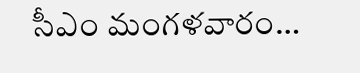సీఎం మంగళవారం…